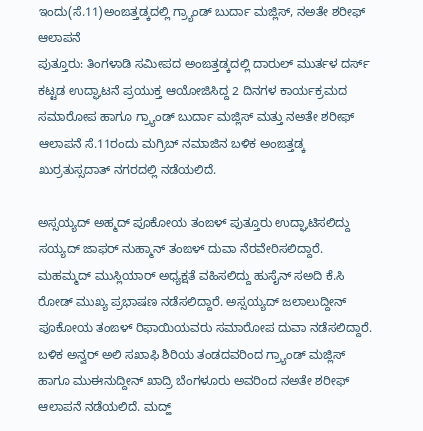ಇಂದು(ಸೆ.11)ಅಂಙತ್ತಡ್ಕದಲ್ಲಿ ಗ್ರ್ಯಾಂಡ್ ಬುರ್ದಾ ಮಜ್ಲಿಸ್, ನಅತೇ ಶರೀಫ್ ಆಲಾಪನೆ
ಪುತ್ತೂರು: ತಿಂಗಳಾಡಿ ಸಮೀಪದ ಅಂಙತ್ತಡ್ಕದಲ್ಲಿ ದಾರುಲ್ ಮುರ್ತಳ ದರ್ಸ್ ಕಟ್ಟಡ ಉದ್ಘಾಟನೆ ಪ್ರಯುಕ್ತ ಆಯೋಜಿಸಿದ್ದ 2 ದಿನಗಳ ಕಾರ್ಯಕ್ರಮದ ಸಮಾರೋಪ ಹಾಗೂ ಗ್ರ್ಯಾಂಡ್ ಬುರ್ದಾ ಮಜ್ಲಿಸ್ ಮತ್ತು ನಅತೇ ಶರೀಫ್ ಆಲಾಪನೆ ಸೆ.11ರಂದು ಮಗ್ರಿಬ್ ನಮಾಜಿನ ಬಳಿಕ ಅಂಙತ್ತಡ್ಕ ಖುರ್ರತುಸ್ಸದಾತ್ ನಗರದಲ್ಲಿ ನಡೆಯಲಿದೆ.

ಅಸ್ಸಯ್ಯದ್ ಅಹ್ಮದ್ ಪೂಕೋಯ ತಂಙಳ್ ಪುತ್ತೂರು ಉದ್ಘಾಟಿಸಲಿದ್ದು ಸಯ್ಯದ್ ಜಾಫರ್ ನುಹ್ಮಾನ್ ತಂಙಳ್ ದುವಾ ನೆರವೇರಿಸಲಿದ್ದಾರೆ. ಮಹಮ್ಮದ್ ಮುಸ್ಲಿಯಾರ್ ಅಧ್ಯಕ್ಷತೆ ವಹಿಸಲಿದ್ದು ಹುಸೈನ್ ಸಅದಿ ಕೆ.ಸಿ ರೋಡ್ ಮುಖ್ಯ ಪ್ರಭಾಷಣ ನಡೆಸಲಿದ್ದಾರೆ. ಅಸ್ಸಯ್ಯದ್ ಜಲಾಲುದ್ದೀನ್ ಪೂಕೋಯ ತಂಙಳ್ ರಿಫಾಯಿಯವರು ಸಮಾರೋಪ ದುವಾ ನಡೆಸಲಿದ್ದಾರೆ.
ಬಳಿಕ ಅನ್ವರ್ ಅಲಿ ಸಖಾಫಿ ಶಿರಿಯ ತಂಡದವರಿಂದ ಗ್ರ್ಯಾಂಡ್ ಮಜ್ಲಿಸ್ ಹಾಗೂ ಮುಈನುದ್ದೀನ್ ಖಾದ್ರಿ ಬೆಂಗಳೂರು ಅವರಿಂದ ನಅತೇ ಶರೀಫ್ ಆಲಾಪನೆ ನಡೆಯಲಿದೆ. ಮದ್ಹ್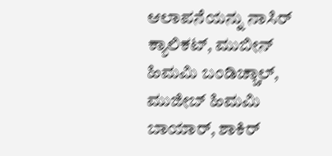ಆಲಾಪನೆಯನ್ನು ನಾಸಿರ್ ಕ್ಯಾಲಿಕಟ್, ಮುಬೀನ್ ಹಿಮಮಿ ಬಂಡಿಚ್ಚಾಲ್, ಮುಜೀಬ್ ಹಿಮಮಿ ಬಾಯಾರ್, ಶಾಕಿರ್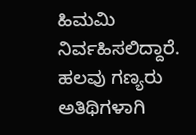ಹಿಮಮಿ ನಿರ್ವಹಿಸಲಿದ್ದಾರೆ. ಹಲವು ಗಣ್ಯರು ಅತಿಥಿಗಳಾಗಿ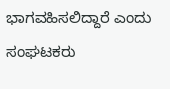ಭಾಗವಹಿಸಲಿದ್ದಾರೆ ಎಂದು ಸಂಘಟಕರು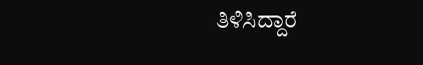ತಿಳಿಸಿದ್ದಾರೆ